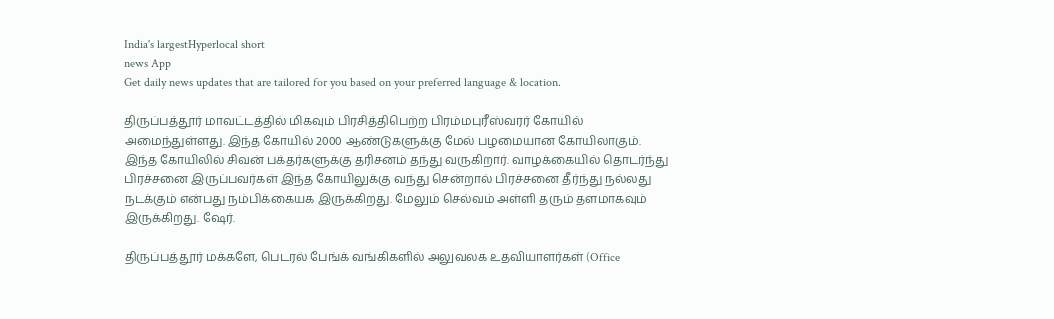India's largestHyperlocal short
news App
Get daily news updates that are tailored for you based on your preferred language & location.

திருப்பத்தூர் மாவட்டத்தில் மிகவும் பிரசித்திபெற்ற பிரம்மபுரீஸ்வரர் கோயில் அமைந்துள்ளது. இந்த கோயில் 2000 ஆண்டுகளுக்கு மேல் பழமையான கோயிலாகும். இந்த கோயிலில் சிவன் பக்தர்களுக்கு தரிசனம் தந்து வருகிறார். வாழக்கையில் தொடர்ந்து பிரச்சனை இருப்பவர்கள் இந்த கோயிலுக்கு வந்து சென்றால் பிரச்சனை தீர்ந்து நல்லது நடக்கும் என்பது நம்பிக்கையக இருக்கிறது. மேலும் செல்வம் அள்ளி தரும் தளமாகவும் இருக்கிறது. ஷேர்.

திருப்பத்தூர் மக்களே, பெடரல் பேங்க் வங்கிகளில் அலுவலக உதவியாளர்கள் (Office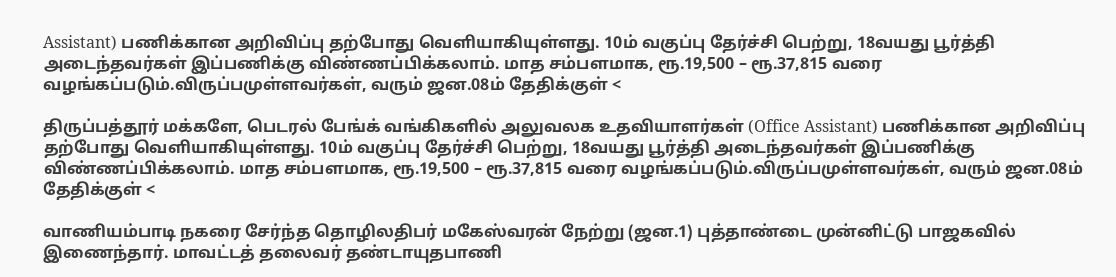Assistant) பணிக்கான அறிவிப்பு தற்போது வெளியாகியுள்ளது. 10ம் வகுப்பு தேர்ச்சி பெற்று, 18வயது பூர்த்தி அடைந்தவர்கள் இப்பணிக்கு விண்ணப்பிக்கலாம். மாத சம்பளமாக, ரூ.19,500 – ரூ.37,815 வரை வழங்கப்படும்.விருப்பமுள்ளவர்கள், வரும் ஜன.08ம் தேதிக்குள் <

திருப்பத்தூர் மக்களே, பெடரல் பேங்க் வங்கிகளில் அலுவலக உதவியாளர்கள் (Office Assistant) பணிக்கான அறிவிப்பு தற்போது வெளியாகியுள்ளது. 10ம் வகுப்பு தேர்ச்சி பெற்று, 18வயது பூர்த்தி அடைந்தவர்கள் இப்பணிக்கு விண்ணப்பிக்கலாம். மாத சம்பளமாக, ரூ.19,500 – ரூ.37,815 வரை வழங்கப்படும்.விருப்பமுள்ளவர்கள், வரும் ஜன.08ம் தேதிக்குள் <

வாணியம்பாடி நகரை சேர்ந்த தொழிலதிபர் மகேஸ்வரன் நேற்று (ஜன.1) புத்தாண்டை முன்னிட்டு பாஜகவில் இணைந்தார். மாவட்டத் தலைவர் தண்டாயுதபாணி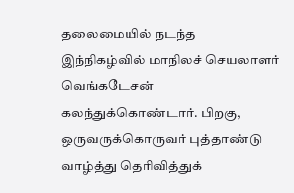தலைமையில் நடந்த இந்நிகழ்வில் மாநிலச் செயலாளர் வெங்கடேசன் கலந்துக்கொண்டார். பிறகு, ஒருவருக்கொருவர் புத்தாண்டு வாழ்த்து தெரிவித்துக்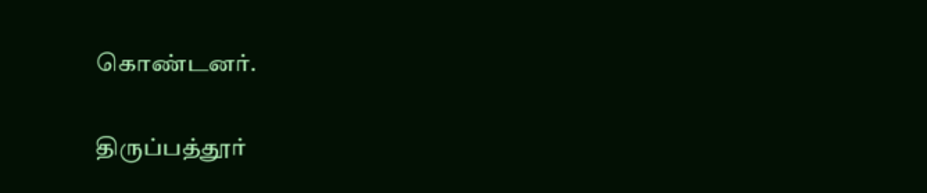கொண்டனர்.

திருப்பத்தூர்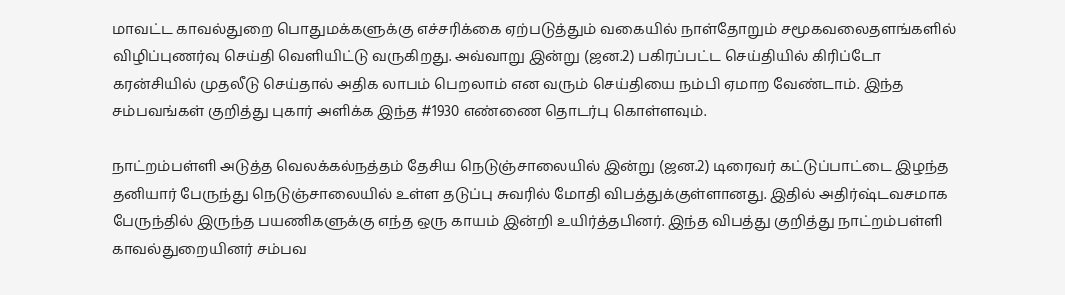மாவட்ட காவல்துறை பொதுமக்களுக்கு எச்சரிக்கை ஏற்படுத்தும் வகையில் நாள்தோறும் சமூகவலைதளங்களில் விழிப்புணர்வு செய்தி வெளியிட்டு வருகிறது. அவ்வாறு இன்று (ஜன.2) பகிரப்பட்ட செய்தியில் கிரிப்டோ கரன்சியில் முதலீடு செய்தால் அதிக லாபம் பெறலாம் என வரும் செய்தியை நம்பி ஏமாற வேண்டாம். இந்த சம்பவங்கள் குறித்து புகார் அளிக்க இந்த #1930 எண்ணை தொடர்பு கொள்ளவும்.

நாட்றம்பள்ளி அடுத்த வெலக்கல்நத்தம் தேசிய நெடுஞ்சாலையில் இன்று (ஜன.2) டிரைவர் கட்டுப்பாட்டை இழந்த தனியார் பேருந்து நெடுஞ்சாலையில் உள்ள தடுப்பு சுவரில் மோதி விபத்துக்குள்ளானது. இதில் அதிர்ஷ்டவசமாக பேருந்தில் இருந்த பயணிகளுக்கு எந்த ஒரு காயம் இன்றி உயிர்த்தபினர். இந்த விபத்து குறித்து நாட்றம்பள்ளி காவல்துறையினர் சம்பவ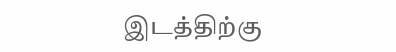இடத்திற்கு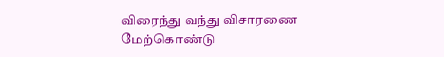விரைந்து வந்து விசாரணை மேற்கொண்டு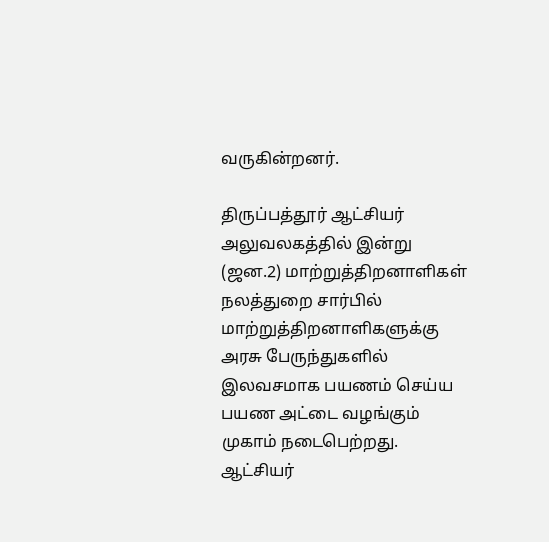வருகின்றனர்.

திருப்பத்தூர் ஆட்சியர் அலுவலகத்தில் இன்று (ஜன.2) மாற்றுத்திறனாளிகள் நலத்துறை சார்பில் மாற்றுத்திறனாளிகளுக்கு அரசு பேருந்துகளில் இலவசமாக பயணம் செய்ய பயண அட்டை வழங்கும் முகாம் நடைபெற்றது. ஆட்சியர்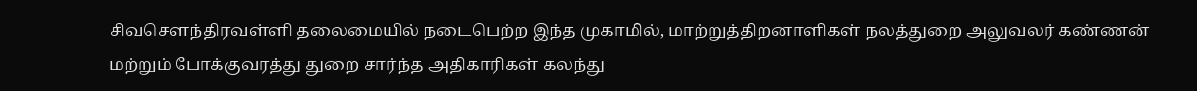சிவசௌந்திரவள்ளி தலைமையில் நடைபெற்ற இந்த முகாமில், மாற்றுத்திறனாளிகள் நலத்துறை அலுவலர் கண்ணன் மற்றும் போக்குவரத்து துறை சார்ந்த அதிகாரிகள் கலந்து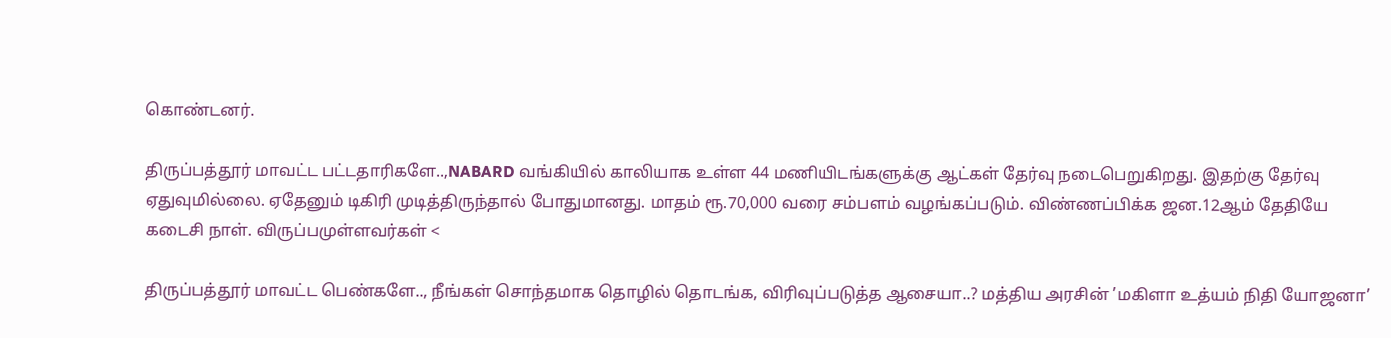கொண்டனர்.

திருப்பத்தூர் மாவட்ட பட்டதாரிகளே..,NABARD வங்கியில் காலியாக உள்ள 44 மணியிடங்களுக்கு ஆட்கள் தேர்வு நடைபெறுகிறது. இதற்கு தேர்வு ஏதுவுமில்லை. ஏதேனும் டிகிரி முடித்திருந்தால் போதுமானது. மாதம் ரூ.70,000 வரை சம்பளம் வழங்கப்படும். விண்ணப்பிக்க ஜன.12ஆம் தேதியே கடைசி நாள். விருப்பமுள்ளவர்கள் <

திருப்பத்தூர் மாவட்ட பெண்களே.., நீங்கள் சொந்தமாக தொழில் தொடங்க, விரிவுப்படுத்த ஆசையா..? மத்திய அரசின் ’மகிளா உத்யம் நிதி யோஜனா’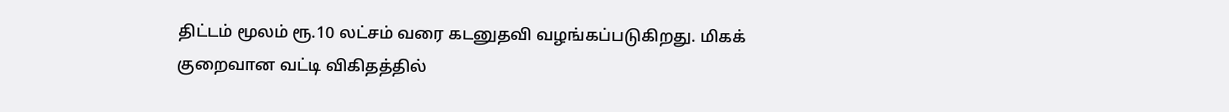திட்டம் மூலம் ரூ.10 லட்சம் வரை கடனுதவி வழங்கப்படுகிறது. மிகக் குறைவான வட்டி விகிதத்தில்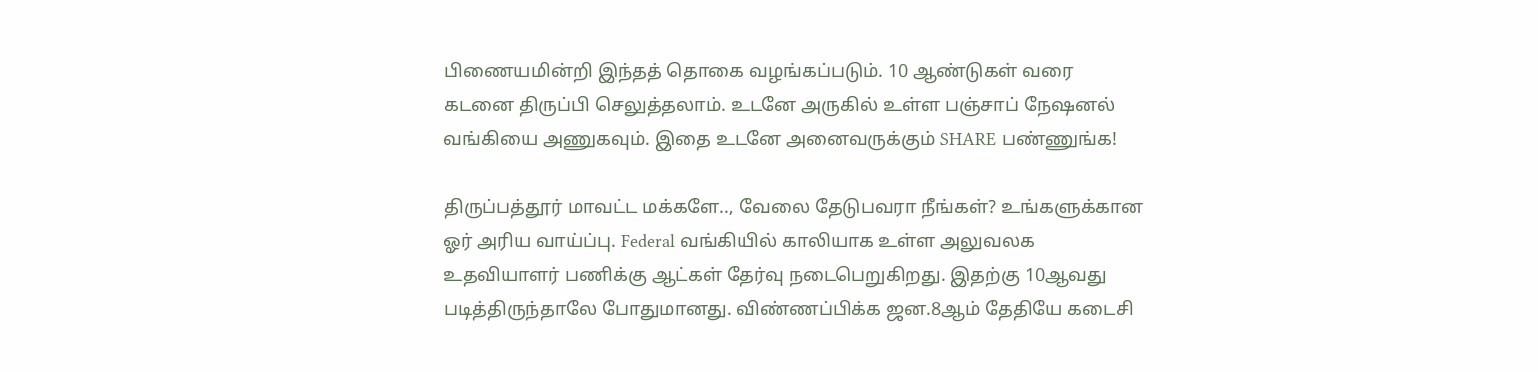பிணையமின்றி இந்தத் தொகை வழங்கப்படும். 10 ஆண்டுகள் வரை கடனை திருப்பி செலுத்தலாம். உடனே அருகில் உள்ள பஞ்சாப் நேஷனல் வங்கியை அணுகவும். இதை உடனே அனைவருக்கும் SHARE பண்ணுங்க!

திருப்பத்தூர் மாவட்ட மக்களே.., வேலை தேடுபவரா நீங்கள்? உங்களுக்கான ஓர் அரிய வாய்ப்பு. Federal வங்கியில் காலியாக உள்ள அலுவலக உதவியாளர் பணிக்கு ஆட்கள் தேர்வு நடைபெறுகிறது. இதற்கு 10ஆவது படித்திருந்தாலே போதுமானது. விண்ணப்பிக்க ஜன.8ஆம் தேதியே கடைசி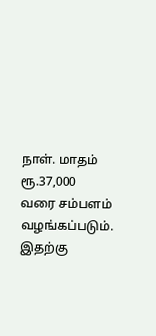நாள். மாதம் ரூ.37,000 வரை சம்பளம் வழங்கப்படும். இதற்கு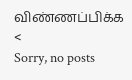விண்ணப்பிக்க <
Sorry, no posts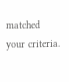matched your criteria.